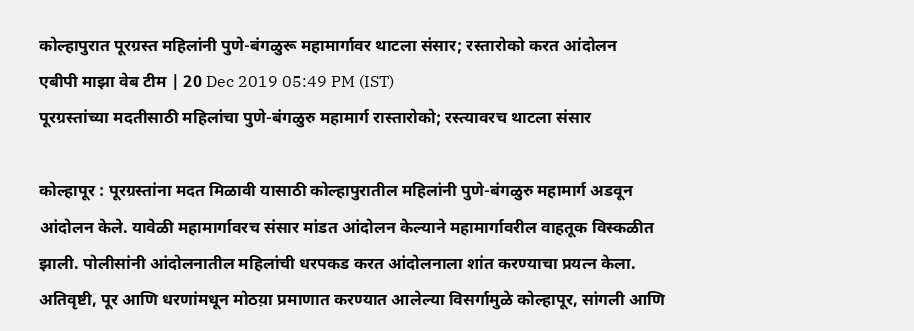कोल्हापुरात पूरग्रस्त महिलांनी पुणे-बंगळुरू महामार्गावर थाटला संसार; रस्तारोको करत आंदोलन
एबीपी माझा वेब टीम | 20 Dec 2019 05:49 PM (IST)
पूरग्रस्तांच्या मदतीसाठी महिलांचा पुणे-बंगळुरु महामार्ग रास्तारोको; रस्त्यावरच थाटला संसार

कोल्हापूर : पूरग्रस्तांना मदत मिळावी यासाठी कोल्हापुरातील महिलांनी पुणे-बंगळुरु महामार्ग अडवून आंदोलन केले. यावेळी महामार्गावरच संसार मांडत आंदोलन केल्याने महामार्गावरील वाहतूक विस्कळीत झाली. पोलीसांनी आंदोलनातील महिलांची धरपकड करत आंदोलनाला शांत करण्याचा प्रयत्न केला. अतिवृष्टी, पूर आणि धरणांमधून मोठय़ा प्रमाणात करण्यात आलेल्या विसर्गामुळे कोल्हापूर, सांगली आणि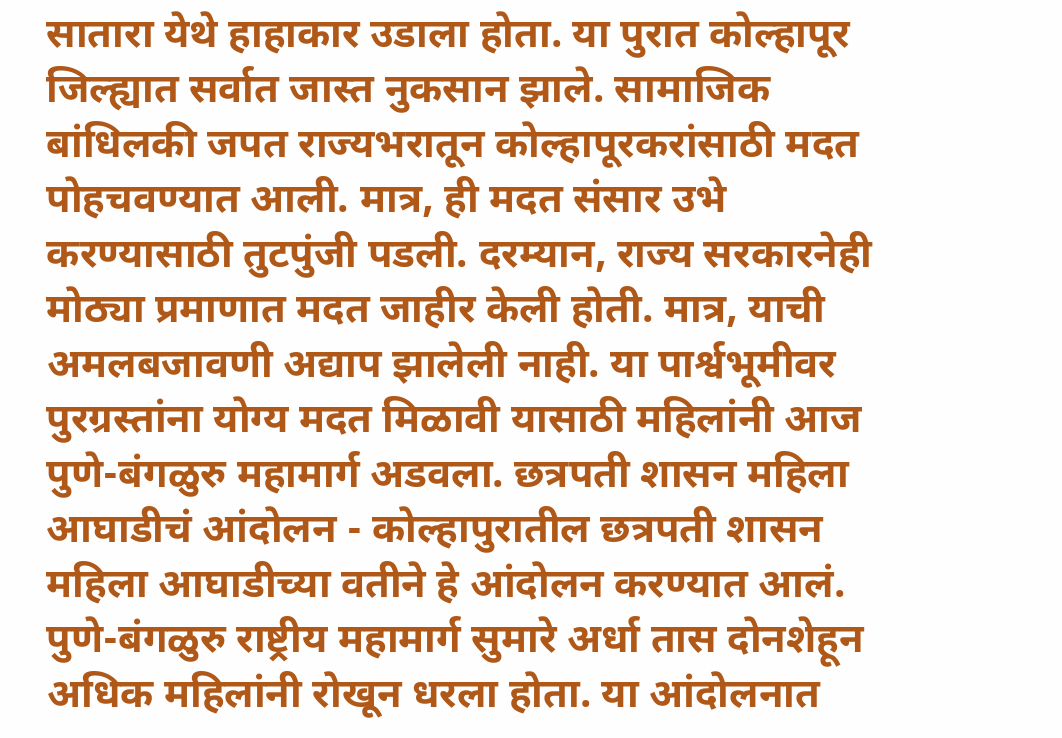सातारा येथे हाहाकार उडाला होता. या पुरात कोल्हापूर जिल्ह्यात सर्वात जास्त नुकसान झाले. सामाजिक बांधिलकी जपत राज्यभरातून कोल्हापूरकरांसाठी मदत पोहचवण्यात आली. मात्र, ही मदत संसार उभे करण्यासाठी तुटपुंजी पडली. दरम्यान, राज्य सरकारनेही मोठ्या प्रमाणात मदत जाहीर केली होती. मात्र, याची अमलबजावणी अद्याप झालेली नाही. या पार्श्वभूमीवर पुरग्रस्तांना योग्य मदत मिळावी यासाठी महिलांनी आज पुणे-बंगळुरु महामार्ग अडवला. छत्रपती शासन महिला आघाडीचं आंदोलन - कोल्हापुरातील छत्रपती शासन महिला आघाडीच्या वतीने हे आंदोलन करण्यात आलं. पुणे-बंगळुरु राष्ट्रीय महामार्ग सुमारे अर्धा तास दोनशेहून अधिक महिलांनी रोखून धरला होता. या आंदोलनात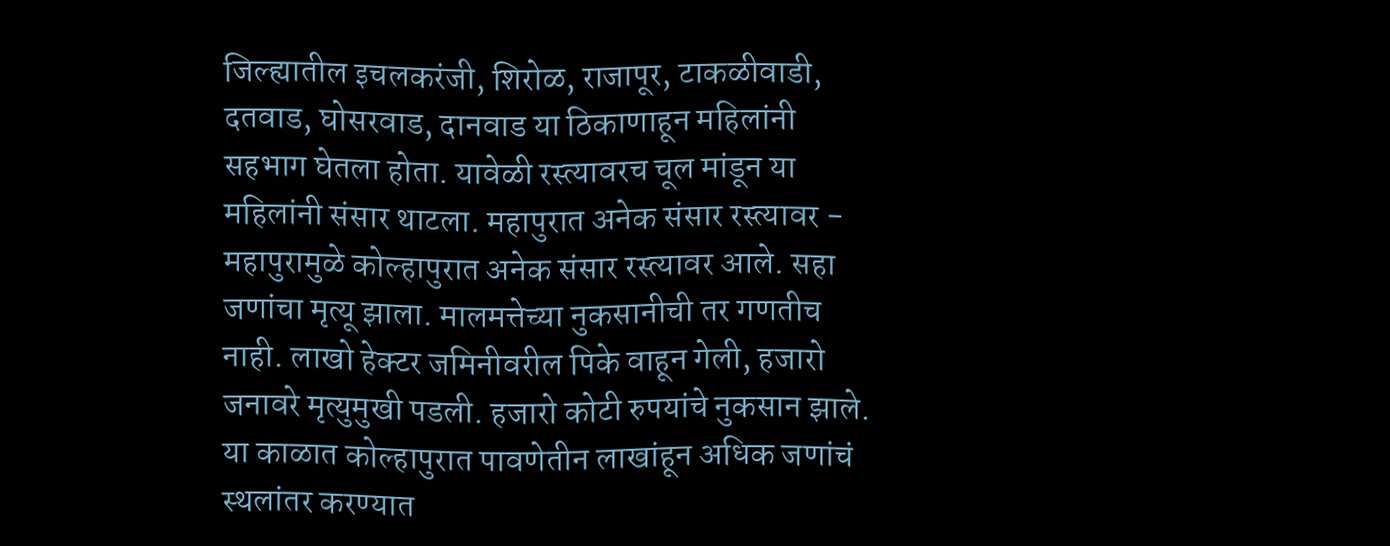जिल्ह्यातील इचलकरंजी, शिरोळ, राजापूर, टाकळीवाडी, दतवाड, घोसरवाड, दानवाड या ठिकाणाहून महिलांनी सहभाग घेतला होता. यावेळी रस्त्यावरच चूल मांडून या महिलांनी संसार थाटला. महापुरात अनेक संसार रस्त्यावर - महापुरामुळे कोल्हापुरात अनेक संसार रस्त्यावर आले. सहा जणांचा मृत्यू झाला. मालमत्तेच्या नुकसानीची तर गणतीच नाही. लाखो हेक्टर जमिनीवरील पिके वाहून गेली, हजारो जनावरे मृत्युमुखी पडली. हजारो कोटी रुपयांचे नुकसान झाले. या काळात कोल्हापुरात पावणेतीन लाखांहून अधिक जणांचं स्थलांतर करण्यात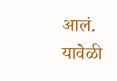आलं. यावेळी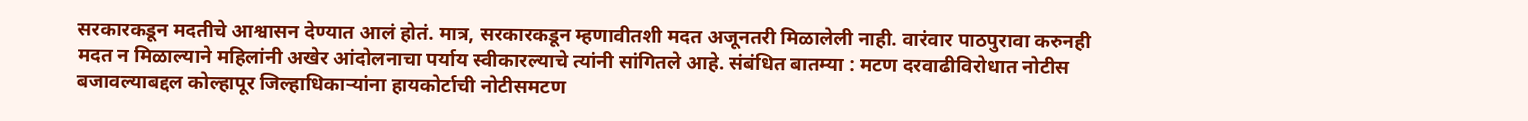सरकारकडून मदतीचे आश्वासन देण्यात आलं होतं. मात्र, सरकारकडून म्हणावीतशी मदत अजूनतरी मिळालेली नाही. वारंवार पाठपुरावा करुनही मदत न मिळाल्याने महिलांनी अखेर आंदोलनाचा पर्याय स्वीकारल्याचे त्यांनी सांगितले आहे. संबंधित बातम्या : मटण दरवाढीविरोधात नोटीस बजावल्याबद्दल कोल्हापूर जिल्हाधिकाऱ्यांना हायकोर्टाची नोटीसमटण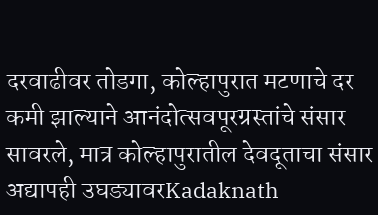दरवाढीवर तोडगा, कोल्हापुरात मटणाचे दर कमी झाल्याने आनंदोत्सवपूरग्रस्तांचे संसार सावरले, मात्र कोल्हापुरातील देवदूताचा संसार अद्यापही उघड्यावरKadaknath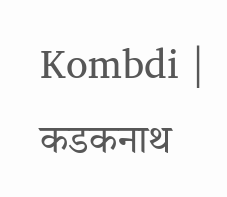Kombdi | कडकनाथ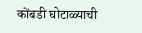कोंबडी घोटाळ्याची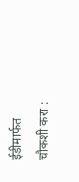ईडीमार्फत चौकशी करा :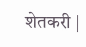शेतकरी |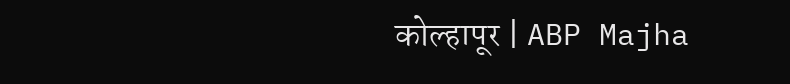कोल्हापूर | ABP Majha